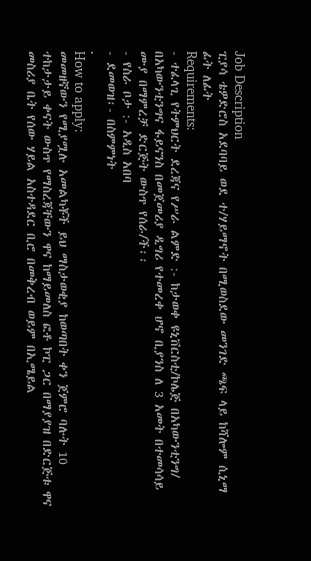Job Description
ፒያሳ ቴዎድሮስ አደባባይ ወደ ተ/ሃይማኖት በሚወስደው መንገድ ጫፍ ላይ ከሻሎም ሲኒማ ፊት ለፊት
Requirements:
- ተፈላጊ የትምህርት ደረጃና የሥራ ልምድ :- ከታወቀ ዩኒቨርስቲ/ኮሌጅ በአካውንቲንግ/ በአካውንቲንግና ፋይናንስ በመጀመሪያ ዲግሪ የተመረቀ ሆኖ ቢያንስ ለ 3 አመት በተመሳሳይ ሙያ በማምረቻ ድርጅት ውስጥ የሰራ/ች፡፡
- የስራ ቦታ :- አዲስ አበባ
- ደመወዝ፡- በስምምነት
.
How to apply:
መመዘኛውን የሚያሟሉ አመልካቾች ይህ ማስታወቂያ ከወጣበት ቀን ጀምሮ ባሉት 10 ተከታታይ ቀናት ውስጥ የማስረጃቸውን ዋና ከማይመለስ ፎቶ ኮፒ ጋር በማያያዝ በድርጅቱ ዋና መስሪያ ቤት የሰው ሃይል አስተዳደር ቢሮ በመቅረብ ወይም በኢሜይል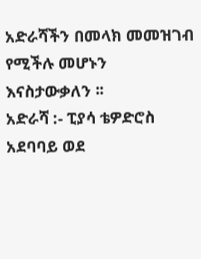አድራሻችን በመላክ መመዝገብ የሚችሉ መሆኑን እናስታውቃለን ፡፡
አድራሻ :- ፒያሳ ቴዎድሮስ አደባባይ ወደ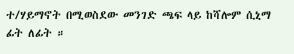ተ/ሃይማኖት በሚወስደው መንገድ ጫፍ ላይ ከሻሎም ሲኒማ ፊት ለፊት ።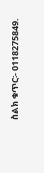ስልክ ቁጥር፡- 0118275849.